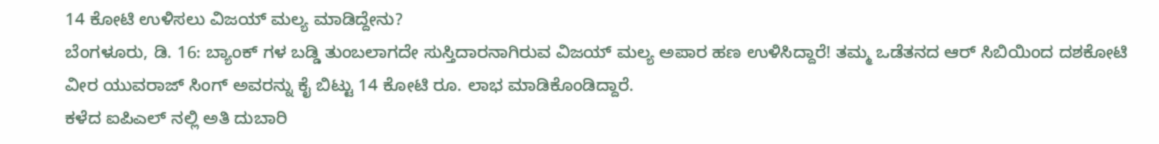14 ಕೋಟಿ ಉಳಿಸಲು ವಿಜಯ್ ಮಲ್ಯ ಮಾಡಿದ್ದೇನು?
ಬೆಂಗಳೂರು, ಡಿ. 16: ಬ್ಯಾಂಕ್ ಗಳ ಬಡ್ಡಿ ತುಂಬಲಾಗದೇ ಸುಸ್ತಿದಾರನಾಗಿರುವ ವಿಜಯ್ ಮಲ್ಯ ಅಪಾರ ಹಣ ಉಳಿಸಿದ್ದಾರೆ! ತಮ್ಮ ಒಡೆತನದ ಆರ್ ಸಿಬಿಯಿಂದ ದಶಕೋಟಿ ವೀರ ಯುವರಾಜ್ ಸಿಂಗ್ ಅವರನ್ನು ಕೈ ಬಿಟ್ಟು 14 ಕೋಟಿ ರೂ. ಲಾಭ ಮಾಡಿಕೊಂಡಿದ್ದಾರೆ.
ಕಳೆದ ಐಪಿಎಲ್ ನಲ್ಲಿ ಅತಿ ದುಬಾರಿ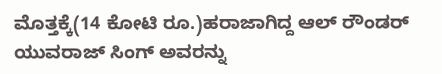ಮೊತ್ತಕ್ಕೆ(14 ಕೋಟಿ ರೂ.)ಹರಾಜಾಗಿದ್ದ ಆಲ್ ರೌಂಡರ್ ಯುವರಾಜ್ ಸಿಂಗ್ ಅವರನ್ನು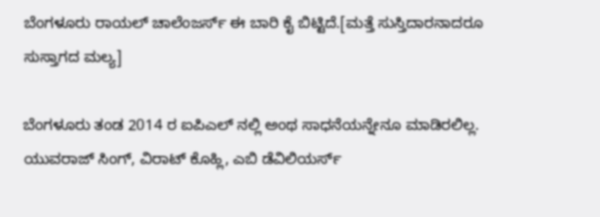ಬೆಂಗಳೂರು ರಾಯಲ್ ಚಾಲೆಂಜರ್ಸ್ ಈ ಬಾರಿ ಕೈ ಬಿಟ್ಟಿದೆ.[ಮತ್ತೆ ಸುಸ್ತಿದಾರನಾದರೂ ಸುಸ್ತಾಗದ ಮಲ್ಯ]

ಬೆಂಗಳೂರು ತಂಡ 2014 ರ ಐಪಿಎಲ್ ನಲ್ಲಿ ಅಂಥ ಸಾಧನೆಯನ್ನೇನೂ ಮಾಡಿರಲಿಲ್ಲ. ಯುವರಾಜ್ ಸಿಂಗ್, ವಿರಾಟ್ ಕೊಹ್ಲಿ, ಎಬಿ ಡೆವಿಲಿಯರ್ಸ್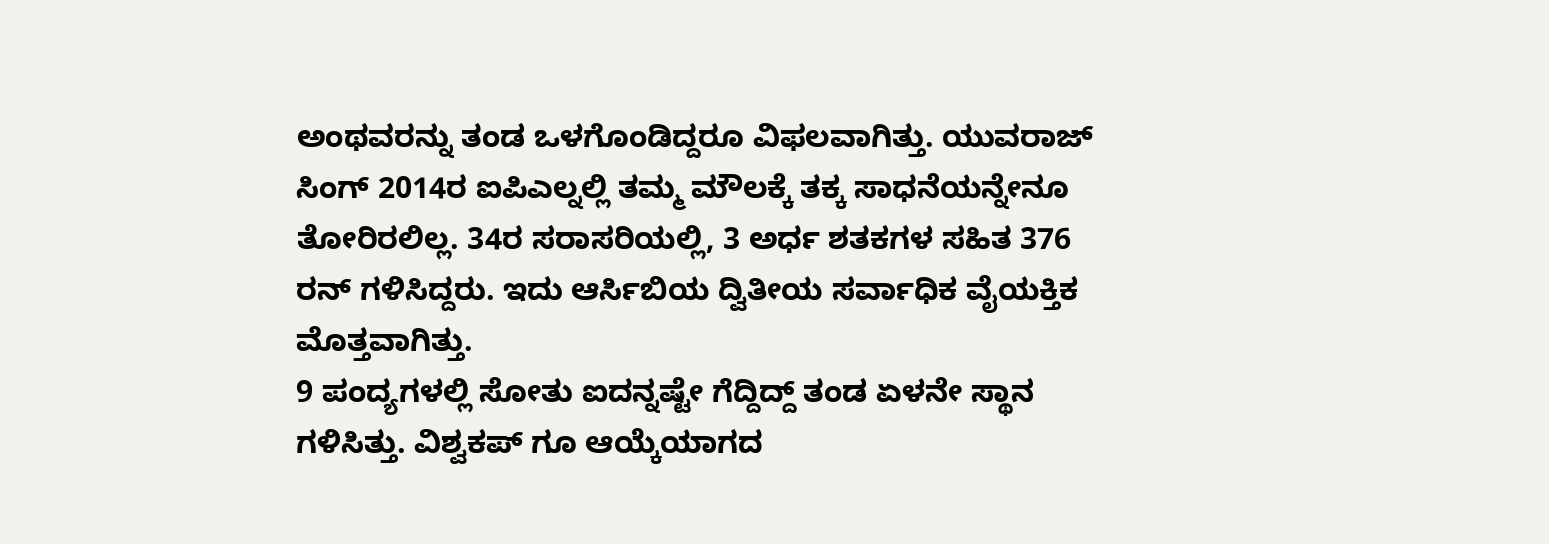ಅಂಥವರನ್ನು ತಂಡ ಒಳಗೊಂಡಿದ್ದರೂ ವಿಫಲವಾಗಿತ್ತು. ಯುವರಾಜ್ ಸಿಂಗ್ 2014ರ ಐಪಿಎಲ್ನಲ್ಲಿ ತಮ್ಮ ಮೌಲಕ್ಕೆ ತಕ್ಕ ಸಾಧನೆಯನ್ನೇನೂ ತೋರಿರಲಿಲ್ಲ. 34ರ ಸರಾಸರಿಯಲ್ಲಿ, 3 ಅರ್ಧ ಶತಕಗಳ ಸಹಿತ 376 ರನ್ ಗಳಿಸಿದ್ದರು. ಇದು ಆರ್ಸಿಬಿಯ ದ್ವಿತೀಯ ಸರ್ವಾಧಿಕ ವೈಯಕ್ತಿಕ ಮೊತ್ತವಾಗಿತ್ತು.
9 ಪಂದ್ಯಗಳಲ್ಲಿ ಸೋತು ಐದನ್ನಷ್ಟೇ ಗೆದ್ದಿದ್ದ್ ತಂಡ ಏಳನೇ ಸ್ಥಾನ ಗಳಿಸಿತ್ತು. ವಿಶ್ವಕಪ್ ಗೂ ಆಯ್ಕೆಯಾಗದ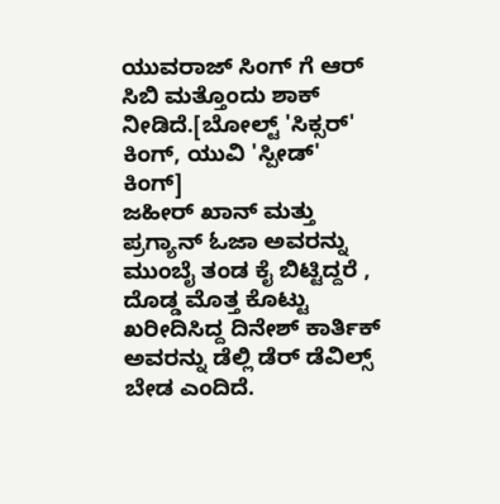ಯುವರಾಜ್ ಸಿಂಗ್ ಗೆ ಆರ್ ಸಿಬಿ ಮತ್ತೊಂದು ಶಾಕ್ ನೀಡಿದೆ.[ಬೋಲ್ಟ್ 'ಸಿಕ್ಸರ್' ಕಿಂಗ್, ಯುವಿ 'ಸ್ಪೀಡ್' ಕಿಂಗ್]
ಜಹೀರ್ ಖಾನ್ ಮತ್ತು ಪ್ರಗ್ಯಾನ್ ಓಜಾ ಅವರನ್ನು ಮುಂಬೈ ತಂಡ ಕೈ ಬಿಟ್ಟಿದ್ದರೆ , ದೊಡ್ಡ ಮೊತ್ತ ಕೊಟ್ಟು ಖರೀದಿಸಿದ್ದ ದಿನೇಶ್ ಕಾರ್ತಿಕ್ ಅವರನ್ನು ಡೆಲ್ಲಿ ಡೆರ್ ಡೆವಿಲ್ಸ್ ಬೇಡ ಎಂದಿದೆ.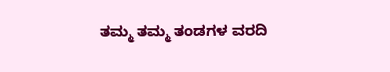ತಮ್ಮ ತಮ್ಮ ತಂಡಗಳ ವರದಿ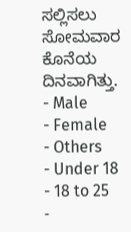ಸಲ್ಲಿಸಲು ಸೋಮವಾರ ಕೊನೆಯ ದಿನವಾಗಿತ್ತು.
- Male
- Female
- Others
- Under 18
- 18 to 25
-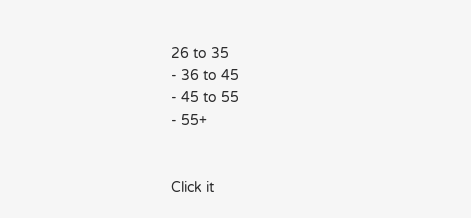26 to 35
- 36 to 45
- 45 to 55
- 55+


Click it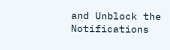and Unblock the Notifications